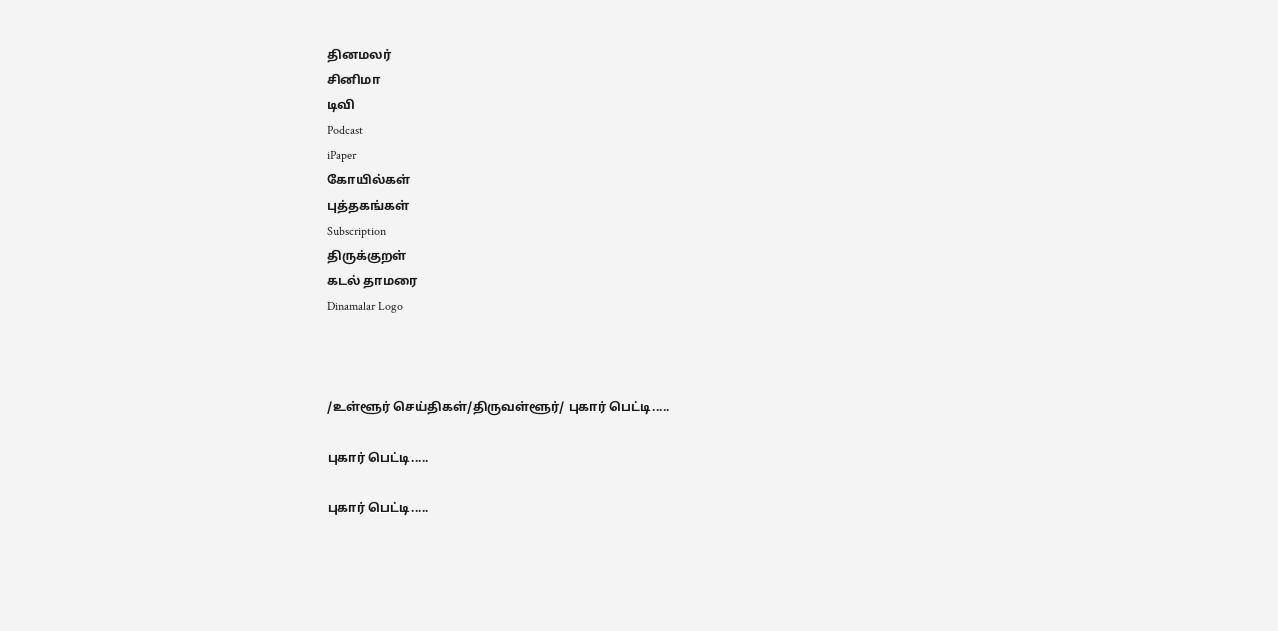தினமலர்
சினிமா
டிவி
Podcast
iPaper
கோயில்கள்
புத்தகங்கள்
Subscription
திருக்குறள்
கடல் தாமரை
Dinamalar Logo



/உள்ளூர் செய்திகள்/திருவள்ளூர்/ புகார் பெட்டி.....

புகார் பெட்டி.....

புகார் பெட்டி.....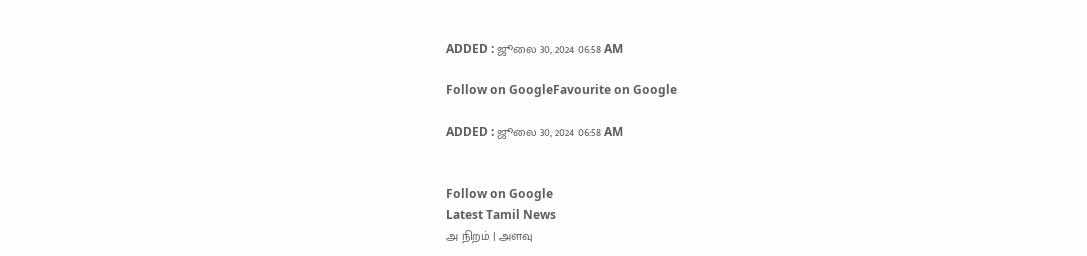ADDED : ஜூலை 30, 2024 06:58 AM

Follow on GoogleFavourite on Google

ADDED : ஜூலை 30, 2024 06:58 AM


Follow on Google
Latest Tamil News
அ நிறம் | அளவு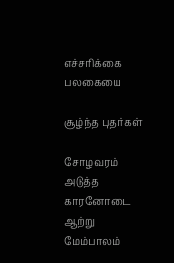எச்சரிக்கை பலகையை

சூழ்ந்த புதர்கள்

சோழவரம் அடுத்த காரனோடை ஆற்று மேம்பாலம்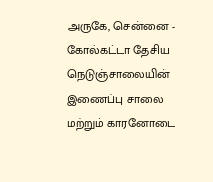அருகே, சென்னை - கோல்கட்டா தேசிய நெடுஞ்சாலையின் இணைப்பு சாலை மற்றும் காரனோடை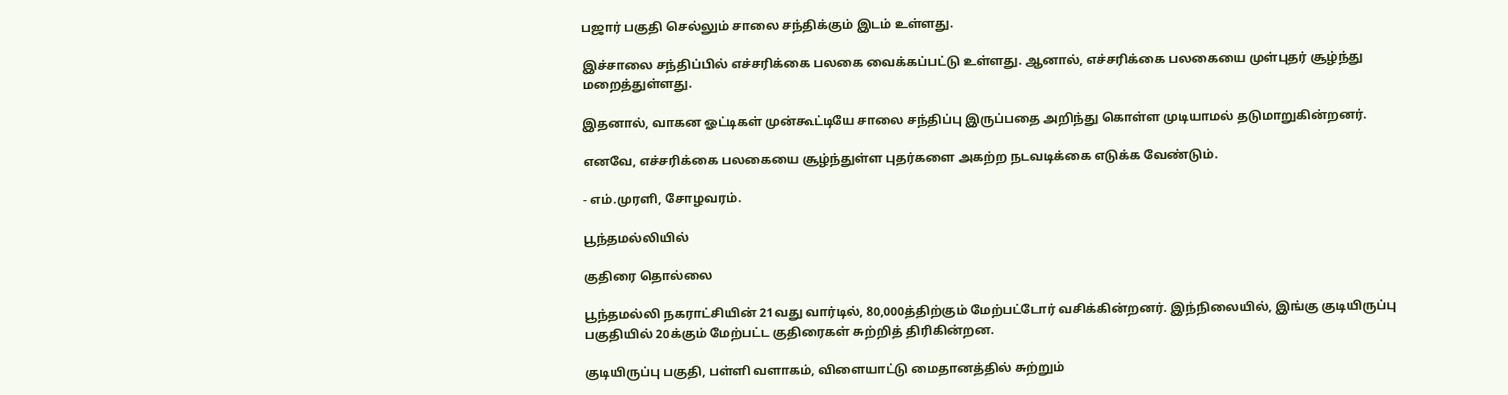பஜார் பகுதி செல்லும் சாலை சந்திக்கும் இடம் உள்ளது.

இச்சாலை சந்திப்பில் எச்சரிக்கை பலகை வைக்கப்பட்டு உள்ளது. ஆனால், எச்சரிக்கை பலகையை முள்புதர் சூழ்ந்து மறைத்துள்ளது.

இதனால், வாகன ஓட்டிகள் முன்கூட்டியே சாலை சந்திப்பு இருப்பதை அறிந்து கொள்ள முடியாமல் தடுமாறுகின்றனர்.

எனவே, எச்சரிக்கை பலகையை சூழ்ந்துள்ள புதர்களை அகற்ற நடவடிக்கை எடுக்க வேண்டும்.

- எம்.முரளி, சோழவரம்.

பூந்தமல்லியில்

குதிரை தொல்லை

பூந்தமல்லி நகராட்சியின் 21வது வார்டில், 80,000த்திற்கும் மேற்பட்டோர் வசிக்கின்றனர். இந்நிலையில், இங்கு குடியிருப்பு பகுதியில் 20க்கும் மேற்பட்ட குதிரைகள் சுற்றித் திரிகின்றன.

குடியிருப்பு பகுதி, பள்ளி வளாகம், விளையாட்டு மைதானத்தில் சுற்றும்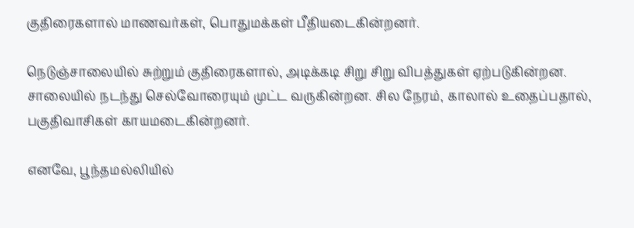குதிரைகளால் மாணவர்கள், பொதுமக்கள் பீதியடைகின்றனர்.

நெடுஞ்சாலையில் சுற்றும் குதிரைகளால், அடிக்கடி சிறு சிறு விபத்துகள் ஏற்படுகின்றன. சாலையில் நடந்து செல்வோரையும் முட்ட வருகின்றன. சில நேரம், காலால் உதைப்பதால், பகுதிவாசிகள் காயமடைகின்றனர்.

எனவே, பூந்தமல்லியில்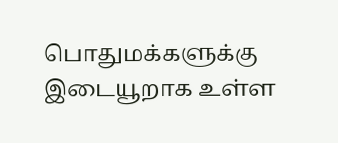பொதுமக்களுக்கு இடையூறாக உள்ள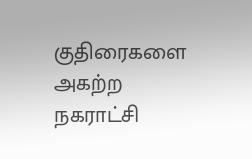குதிரைகளை அகற்ற நகராட்சி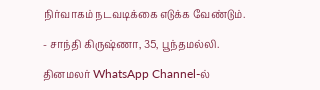நிர்வாகம் நடவடிக்கை எடுக்க வேண்டும்.

- சாந்தி கிருஷ்ணா, 35, பூந்தமல்லி.

தினமலர் WhatsApp Channel-ல்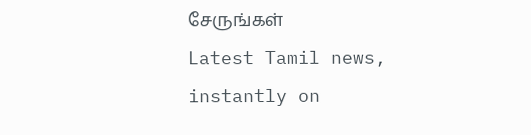சேருங்கள்
Latest Tamil news, instantly on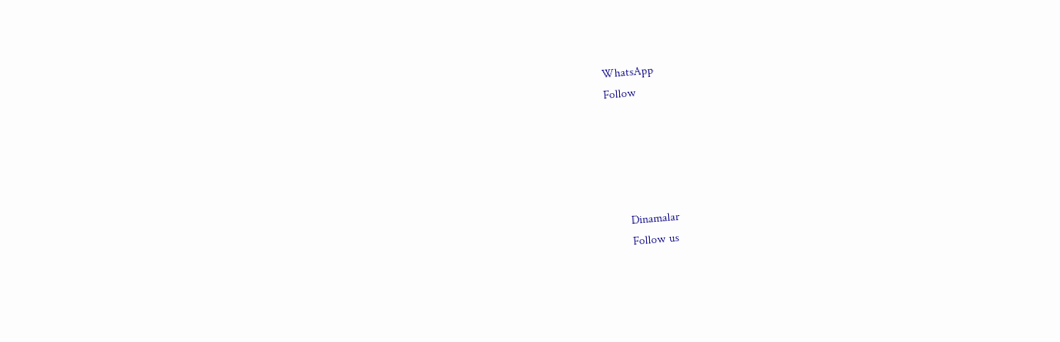WhatsApp
Follow





      Dinamalar
      Follow us